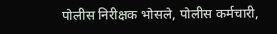पोलीस निरीक्षक भोसले, पोलीस कर्मचारी,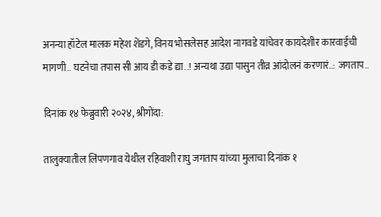अनन्या हॉटेल मालक महेश शेंडगे, विनय भोसलेसह आदेश नागवडे यांचेवर कायदेशीर कारवाईची मागणी.. घटनेचा तपास सी आय डी कडे द्या..! अन्यथा उद्या पासुन तीव्र आंदोलनं करणारं..: जगताप..

दिनांक १४ फेब्रुवारी २०२४, श्रीगोंदा:

तालुक्यातील लिंपणगाव येथील रहिवाशी राघु जगताप यांच्या मुलाचा दिनांक १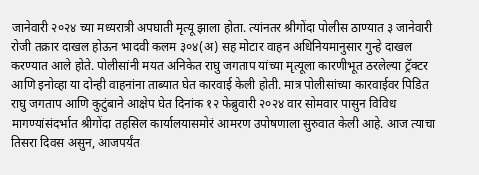जानेवारी २०२४ च्या मध्यरात्री अपघाती मृत्यू झाला होता. त्यांनतर श्रीगोंदा पोलीस ठाण्यात ३ जानेवारी रोजी तक्रार दाखल होऊन भादवी कलम ३०४(अ) सह मोटार वाहन अधिनियमानुसार गुन्हे दाखल करण्यात आले होते. पोलीसांनी मयत अनिकेत राघु जगताप यांच्या मृत्यूला कारणीभूत ठरलेल्या ट्रॅक्टर आणि इनोव्हा या दोन्ही वाहनांना ताब्यात घेत कारवाई केली होती. मात्र पोलीसांच्या कारवाईवर पिडित राघु जगताप आणि कुटुंबाने आक्षेप घेत दिनांक १२ फेब्रुवारी २०२४ वार सोमवार पासुन विविध मागण्यांसंदर्भात श्रीगोंदा तहसिल कार्यालयासमोरं आमरण उपोषणाला सुरुवात केली आहे. आज त्याचा तिसरा दिवस असुन, आजपर्यंत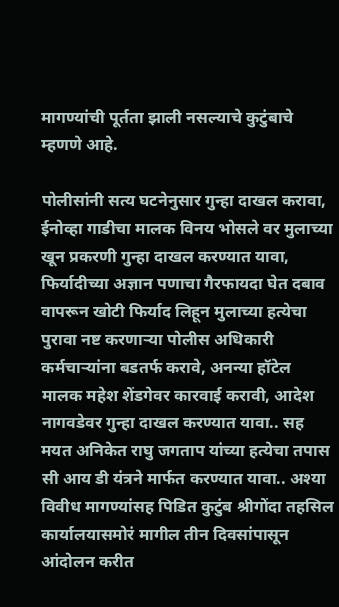मागण्यांची पूर्तता झाली नसल्याचे कुटुंबाचे म्हणणे आहे.

पोलीसांनी सत्य घटनेनुसार गुन्हा दाखल करावा, ईनोव्हा गाडीचा मालक विनय भोसले वर मुलाच्या खून प्रकरणी गुन्हा दाखल करण्यात यावा, फिर्यादीच्या अज्ञान पणाचा गैरफायदा घेत दबाव वापरून खोटी फिर्याद लिहून मुलाच्या हत्येचा पुरावा नष्ट करणाऱ्या पोलीस अधिकारी कर्मचाऱ्यांना बडतर्फ करावे, अनन्या हॉटेल मालक महेश शेंडगेवर कारवाई करावी, आदेश नागवडेवर गुन्हा दाखल करण्यात यावा.. सह मयत अनिकेत राघु जगताप यांच्या हत्येचा तपास सी आय डी यंत्रने मार्फत करण्यात यावा.. अश्या विवीध मागण्यांसह पिडित कुटुंब श्रीगोंदा तहसिल कार्यालयासमोरं मागील तीन दिवसांपासून आंदोलन करीत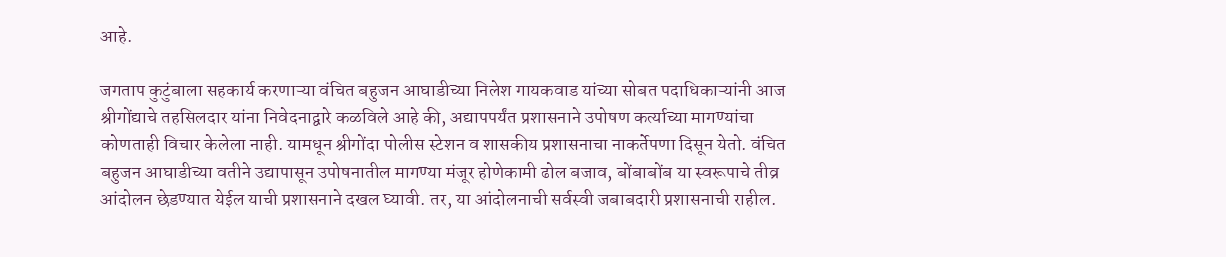आहे.

जगताप कुटुंबाला सहकार्य करणाऱ्या वंचित बहुजन आघाडीच्या निलेश गायकवाड यांच्या सोबत पदाधिकाऱ्यांनी आज श्रीगोंद्याचे तहसिलदार यांना निवेदनाद्वारे कळविले आहे की, अद्यापपर्यंत प्रशासनाने उपोषण कर्त्याच्या मागण्यांचा कोणताही विचार केलेला नाही. यामधून श्रीगोंदा पोलीस स्टेशन व शासकीय प्रशासनाचा नाकर्तेपणा दिसून येतो. वंचित बहुजन आघाडीच्या वतीने उद्यापासून उपोषनातील मागण्या मंजूर होणेकामी ढोल बजाव, बोंबाबोंब या स्वरूपाचे तीव्र आंदोलन छेडण्यात येईल याची प्रशासनाने दखल घ्यावी. तर, या आंदोलनाची सर्वस्वी जबाबदारी प्रशासनाची राहील.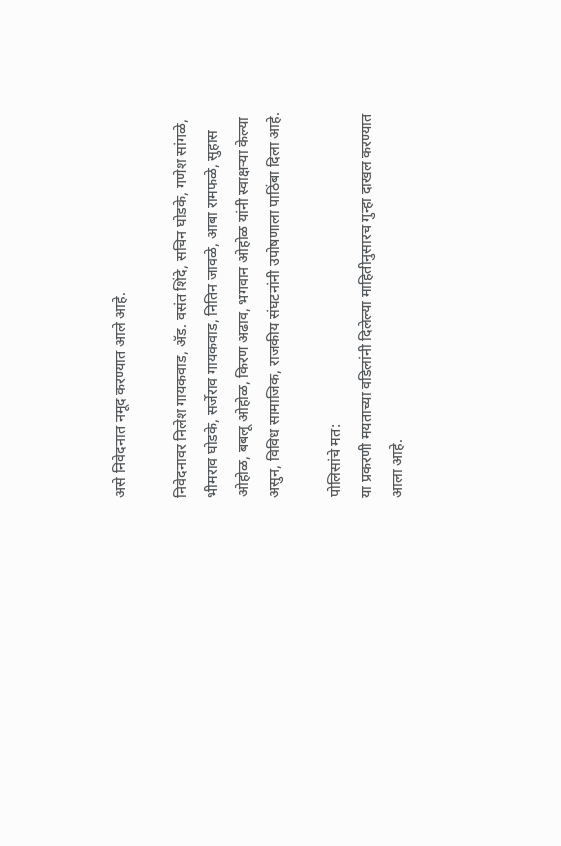असे निवेदनात नमूद करण्यात आले आहे.

निवेदनावर निलेश गायकवाड, ॲड. वसंत शिंदे, सचिन घोडके, गणेश सांगळे, भीमराव घोडके, सर्जेराव गायकवाड, नितिन जावळे, आबा रामफळे, सुहास ओहोळ, बबलू ओहोळ, किरण अढाव, भगवान ओहोळ यांनी स्वाक्षऱ्या केल्या असुन, विविध सामाजिक, राजकीय संघटनांनी उपोषणाला पाठिंबा दिला आहे.

पोलिसांचे मत:
या प्रकरणी मयताच्या वडिलांनी दिलेल्या माहितीनुसारच गुन्हा दाखल करण्यात आला आहे.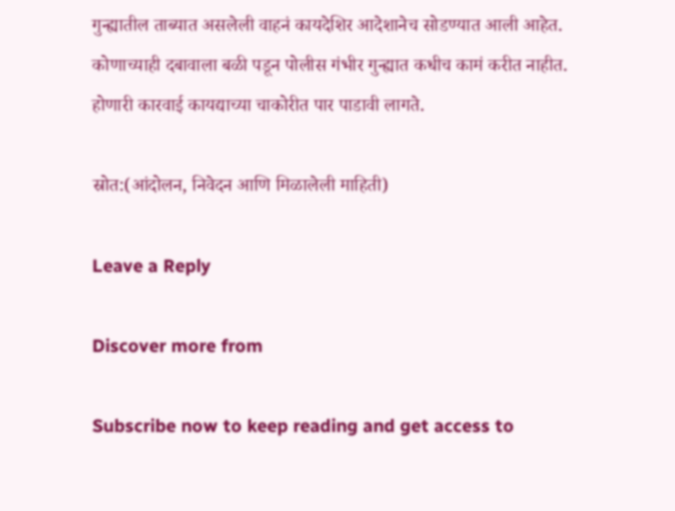गुन्ह्यातील ताब्यात असलेली वाहनं कायदेशिर आदेशानेच सोडण्यात आली आहेत. कोणाच्याही दबावाला बळी पडून पोलीस गंभीर गुन्ह्यात कधीच कामं करीत नाहीत. होणारी कारवाई कायद्याच्या चाकोरीत पार पाडावी लागते.

स्रोत:(आंदोलन, निवेदन आणि मिळालेली माहिती)

Leave a Reply

Discover more from

Subscribe now to keep reading and get access to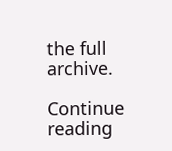the full archive.

Continue reading